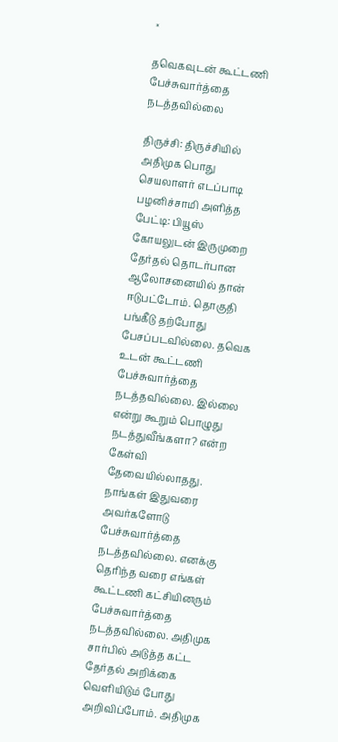×

தவெகவுடன் கூட்டணி பேச்சுவார்த்தை நடத்தவில்லை

திருச்சி: திருச்சியில் அதிமுக பொது செயலாளர் எடப்பாடி பழனிச்சாமி அளித்த பேட்டி: பியூஸ் கோயலுடன் இருமுறை தேர்தல் தொடர்பான ஆலோசனையில் தான் ஈடுபட்டோம். தொகுதி பங்கீடு தற்போது பேசப்படவில்லை. தவெக உடன் கூட்டணி பேச்சுவார்த்தை நடத்தவில்லை. இல்லை என்று கூறும் பொழுது நடத்துவீங்களா? என்ற கேள்வி தேவையில்லாதது. நாங்கள் இதுவரை அவர்களோடு பேச்சுவார்த்தை நடத்தவில்லை. எனக்கு தெரிந்த வரை எங்கள் கூட்டணி கட்சியினரும் பேச்சுவார்த்தை நடத்தவில்லை. அதிமுக சார்பில் அடுத்த கட்ட தேர்தல் அறிக்கை வெளியிடும் போது அறிவிப்போம். அதிமுக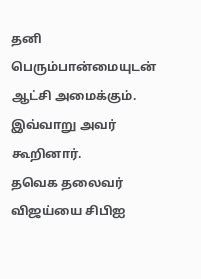தனி பெரும்பான்மையுடன் ஆட்சி அமைக்கும். இவ்வாறு அவர் கூறினார்.
தவெக தலைவர் விஜய்யை சிபிஐ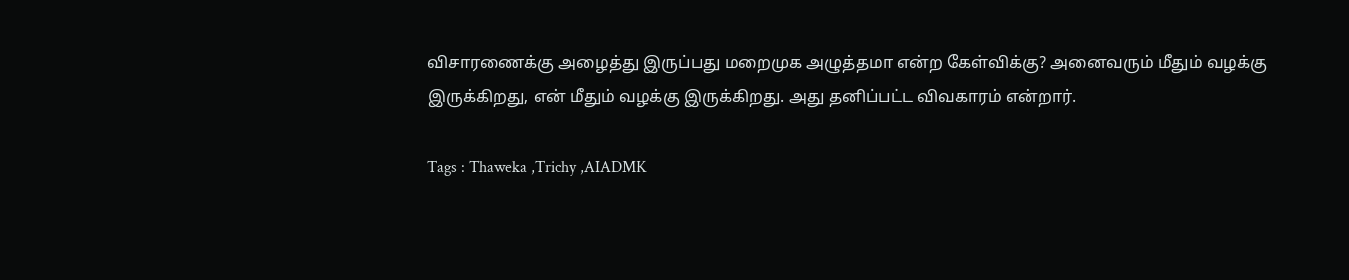விசாரணைக்கு அழைத்து இருப்பது மறைமுக அழுத்தமா என்ற கேள்விக்கு? அனைவரும் மீதும் வழக்கு இருக்கிறது, என் மீதும் வழக்கு இருக்கிறது. அது தனிப்பட்ட விவகாரம் என்றார்.

Tags : Thaweka ,Trichy ,AIADMK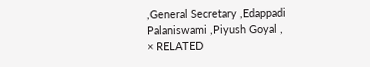,General Secretary ,Edappadi Palaniswami ,Piyush Goyal ,
× RELATED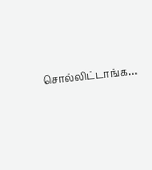சொல்லிட்டாங்க…